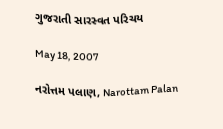ગુજરાતી સારસ્વત પરિચય

May 18, 2007

નરોત્તમ પલાણ, Narottam Palan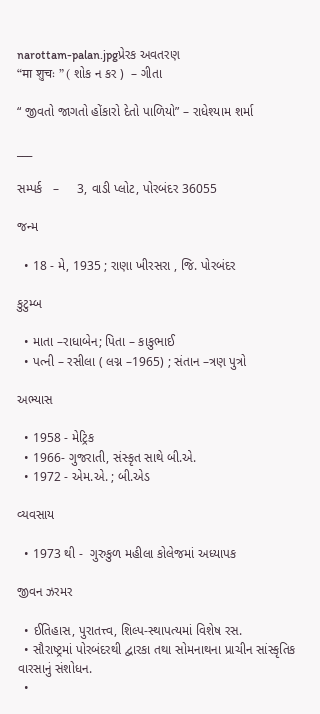narottam-palan.jpgપ્રેરક અવતરણ
“मा शुचः ” ( શોક ન કર )  – ગીતા

“ જીવતો જાગતો હોંકારો દેતો પાળિયો” – રાધેશ્યામ શર્મા

___

સમ્પર્ક   –     3, વાડી પ્લોટ, પોરબંદર 36055

જન્મ

  • 18 - મે, 1935 ; રાણા ખીરસરા , જિ. પોરબંદર

કુટુમ્બ

  • માતા –રાધાબેન; પિતા – કાકુભાઈ
  • પત્ની – રસીલા ( લગ્ન –1965) ; સંતાન –ત્રણ પુત્રો

અભ્યાસ

  • 1958 - મેટ્રિક
  • 1966- ગુજરાતી, સંસ્કૃત સાથે બી.એ.
  • 1972 - એમ.એ. ; બી.એડ

વ્યવસાય

  • 1973 થી -  ગુરુકુળ મહીલા કોલેજમાં અધ્યાપક

જીવન ઝરમર

  • ઈતિહાસ, પુરાતત્ત્વ, શિલ્પ-સ્થાપત્યમાં વિશેષ રસ.
  • સૌરાષ્ટ્રમાં પોરબંદરથી દ્વારકા તથા સોમનાથના પ્રાચીન સાંસ્કૃતિક વારસાનું સંશોધન.
  •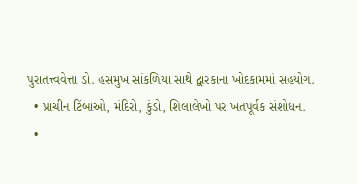પુરાતત્ત્વવેત્તા ડો. હસમુખ સાંકળિયા સાથે દ્વારકાના ખોદકામમાં સહયોગ.
  • પ્રાચીન ટિંબાઓ, મંદિરો, કુંડો, શિલાલેખો પર ખતપૂર્વક સંશોધન.
  •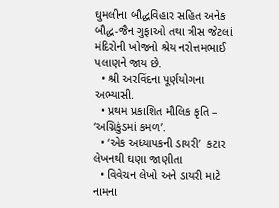ઘુમલીના બૌદ્ધવિહાર સહિત અનેક બૌદ્ધ-જૈન ગુફાઓ તથા ત્રીસ જેટલાં મંદિરોની ખોજનો શ્રેય નરોત્તમભાઈ પલાણને જાય છે.
  • શ્રી અરવિંદના પૂર્ણયોગના અભ્યાસી.
  • પ્રથમ પ્રકાશિત મૌલિક કૃતિ – ‘અગ્નિકુંડમાં કમળ’.
  • ‘એક અધ્યાપકની ડાયરી’  કટાર લેખનથી ઘણા જાણીતા
  • વિવેચન લેખો અને ડાયરી માટે નામના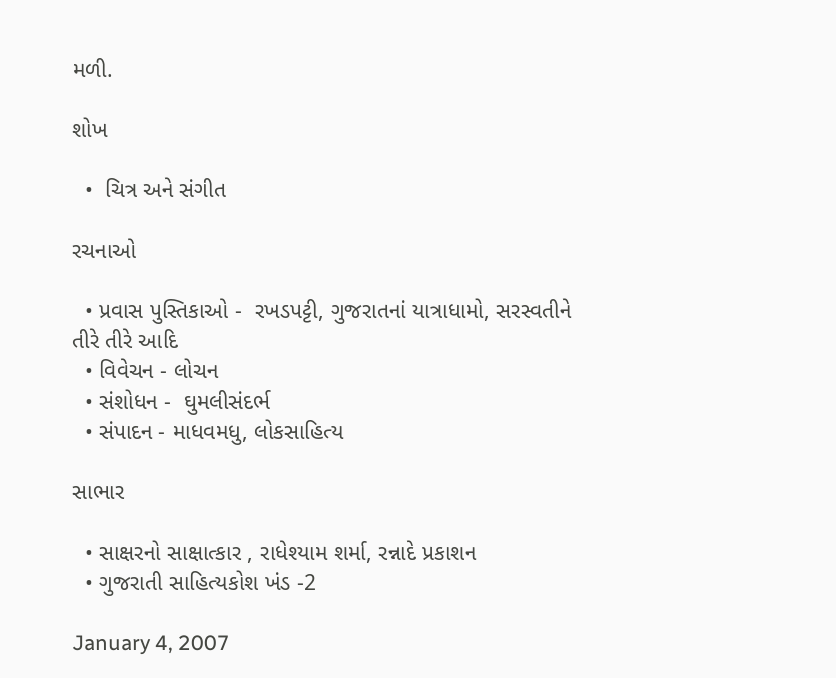મળી.

શોખ

  •  ચિત્ર અને સંગીત

રચનાઓ

  • પ્રવાસ પુસ્તિકાઓ -  રખડપટ્ટી, ગુજરાતનાં યાત્રાધામો, સરસ્વતીને તીરે તીરે આદિ
  • વિવેચન - લોચન
  • સંશોધન -  ઘુમલીસંદર્ભ
  • સંપાદન - માધવમધુ, લોકસાહિત્ય

સાભાર

  • સાક્ષરનો સાક્ષાત્કાર , રાધેશ્યામ શર્મા, રન્નાદે પ્રકાશન
  • ગુજરાતી સાહિત્યકોશ ખંડ -2

January 4, 2007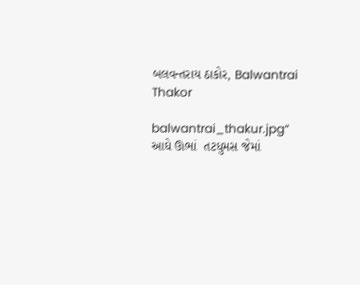બલવન્તરાય ઠાકોર, Balwantrai Thakor

balwantrai_thakur.jpg“ આઘે ઊભાં  તટધુમસ જેમાં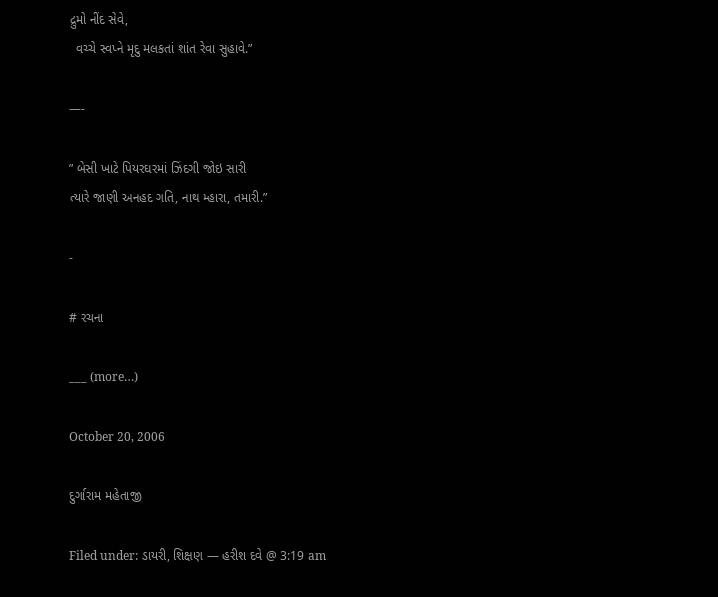દ્રુમો નીંદ સેવે,
  વચ્ચે સ્વપ્ને મૃદુ મલકતાં શાંત રેવા સુહાવે.”

—-

” બેસી ખાટે પિયરઘરમાં ઝિંદગી જોઇ સારી
ત્યારે જાણી અનહદ ગતિ, નાથ મ્હારા, તમારી.”

-

# રચના

___ (more…)

October 20, 2006

દુર્ગારામ મહેતાજી

Filed under: ડાયરી, શિક્ષણ — હરીશ દવે @ 3:19 am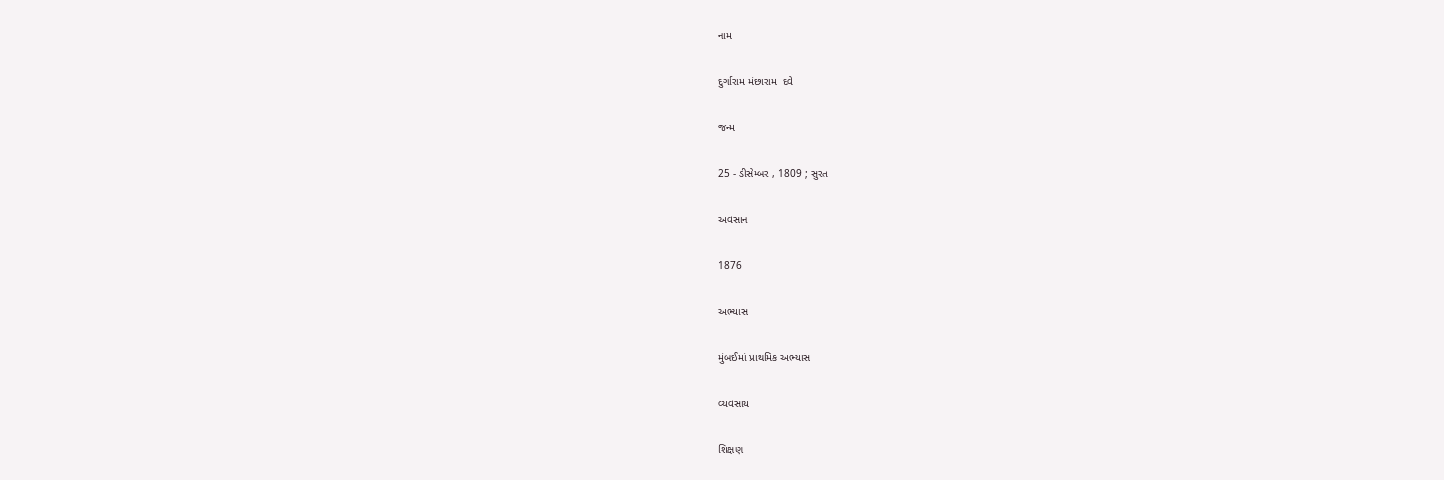નામ

દુર્ગારામ મંછારામ  દવે

જન્મ

25 - ડીસેમ્બર , 1809 ; સુરત

અવસાન

1876

અભ્યાસ

મુંબઈમાં પ્રાથમિક અભ્યાસ

વ્યવસાય

શિક્ષણ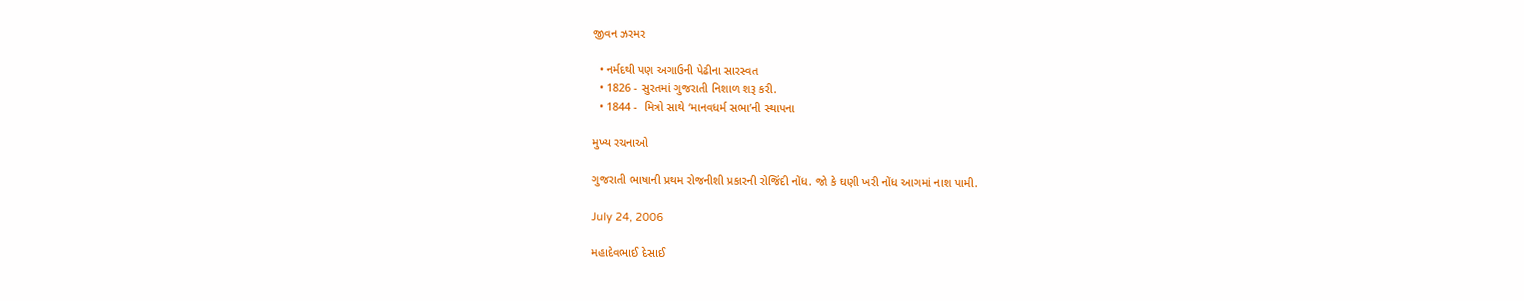જીવન ઝરમર

  • નર્મદથી પણ અગાઉની પેઢીના સારસ્વત
  • 1826 - સુરતમાં ગુજરાતી નિશાળ શરૂ કરી.
  • 1844 -  મિત્રો સાથે ‘માનવધર્મ સભા’ની સ્થાપના

મુખ્ય રચનાઓ

ગુજરાતી ભાષાની પ્રથમ રોજનીશી પ્રકારની રોજિંદી નોંધ. જો કે ઘણી ખરી નોંધ આગમાં નાશ પામી.

July 24, 2006

મહાદેવભાઈ દેસાઈ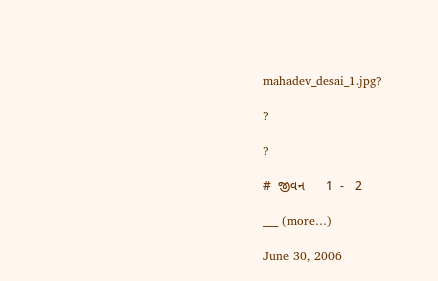mahadev_desai_1.jpg?

?

?

#  જીવન      1  -   2

___ (more…)

June 30, 2006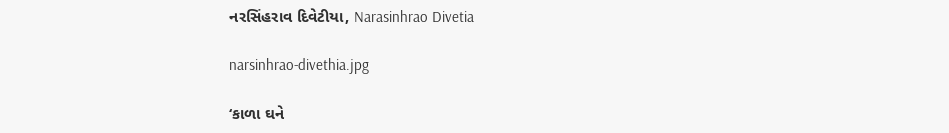નરસિંહરાવ દિવેટીયા, Narasinhrao Divetia

narsinhrao-divethia.jpg

‘કાળા ઘને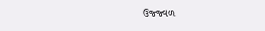ઉજ્જ્વળ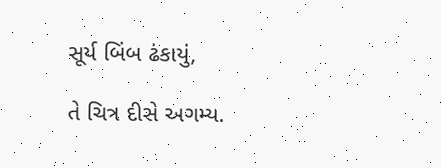સૂર્ય બિંબ ઢંકાયું,

તે ચિત્ર દીસે અગમ્ય.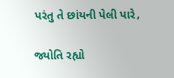પરંતુ તે છાંયની પેલી પારે,

જ્યોતિ રહ્યો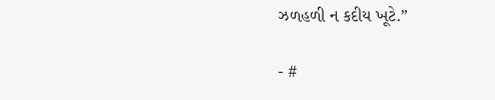ઝળહળી ન કદીય ખૂટે.”

- #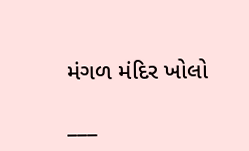મંગળ મંદિર ખોલો

___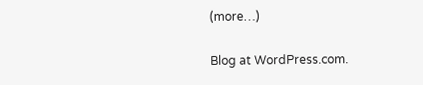(more…)

Blog at WordPress.com.